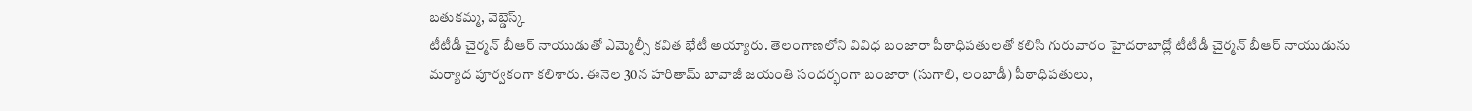బతుకమ్మ, వెబ్డెస్క్
టీటీడీ చైర్మన్ బీఆర్ నాయుడుతో ఎమ్మెల్సీ కవిత భేటీ అయ్యారు. తెలంగాణలోని వివిధ బంజారా పీఠాధిపతులతో కలిసి గురువారం హైదరాబాద్లో టీటీడీ చైర్మన్ బీఆర్ నాయుడును మర్యాద పూర్వకంగా కలిశారు. ఈనెల 30న హరితామ్ బావాజీ జయంతి సందర్భంగా బంజారా (సుగాలి, లంబాడీ) పీఠాధిపతులు,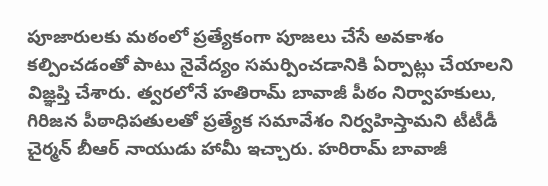పూజారులకు మఠంలో ప్రత్యేకంగా పూజలు చేసే అవకాశం కల్పించడంతో పాటు నైవేద్యం సమర్పించడానికి ఏర్పాట్లు చేయాలని విజ్ఞప్తి చేశారు. త్వరలోనే హతిరామ్ బావాజీ పీఠం నిర్వాహకులు, గిరిజన పీఠాధిపతులతో ప్రత్యేక సమావేశం నిర్వహిస్తామని టీటీడీ చైర్మన్ బీఆర్ నాయుడు హామీ ఇచ్చారు. హరిరామ్ బావాజీ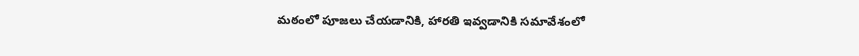మఠంలో పూజలు చేయడానికి, హారతి ఇవ్వడానికి సమావేశంలో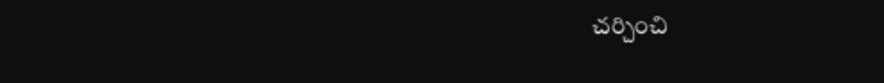చర్చించి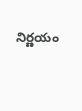నిర్ణయం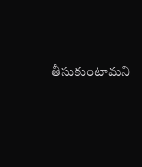తీసుకుంటామని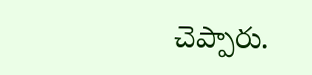చెప్పారు.